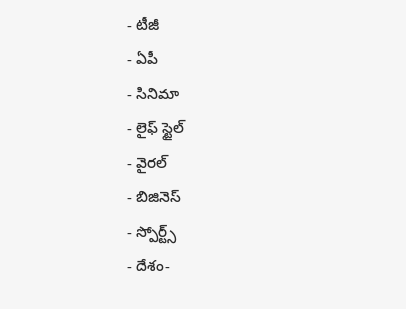- టీజీ
- ఏపీ
- సినిమా
- లైఫ్ స్టైల్
- వైరల్
- బిజినెస్
- స్పోర్ట్స్
- దేశం-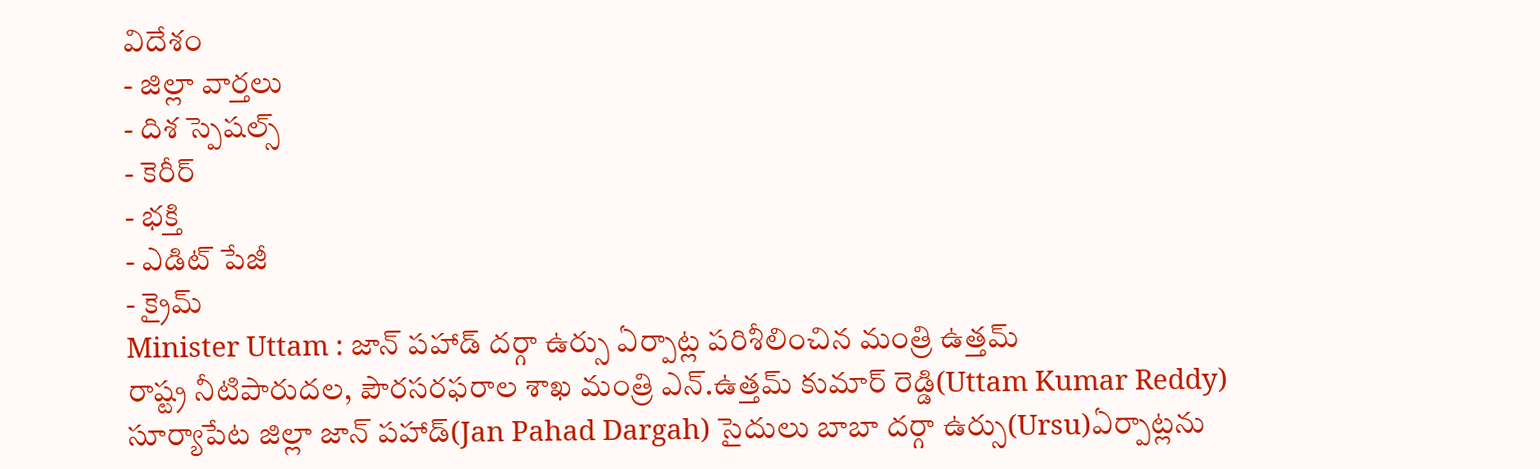విదేశం
- జిల్లా వార్తలు
- దిశ స్పెషల్స్
- కెరీర్
- భక్తి
- ఎడిట్ పేజీ
- క్రైమ్
Minister Uttam : జాన్ పహాడ్ దర్గా ఉర్సు ఏర్పాట్ల పరిశీలించిన మంత్రి ఉత్తమ్
రాష్ట్ర నీటిపారుదల, పౌరసరఫరాల శాఖ మంత్రి ఎన్.ఉత్తమ్ కుమార్ రెడ్డి(Uttam Kumar Reddy) సూర్యాపేట జిల్లా జాన్ పహాడ్(Jan Pahad Dargah) సైదులు బాబా దర్గా ఉర్సు(Ursu)ఏర్పాట్లను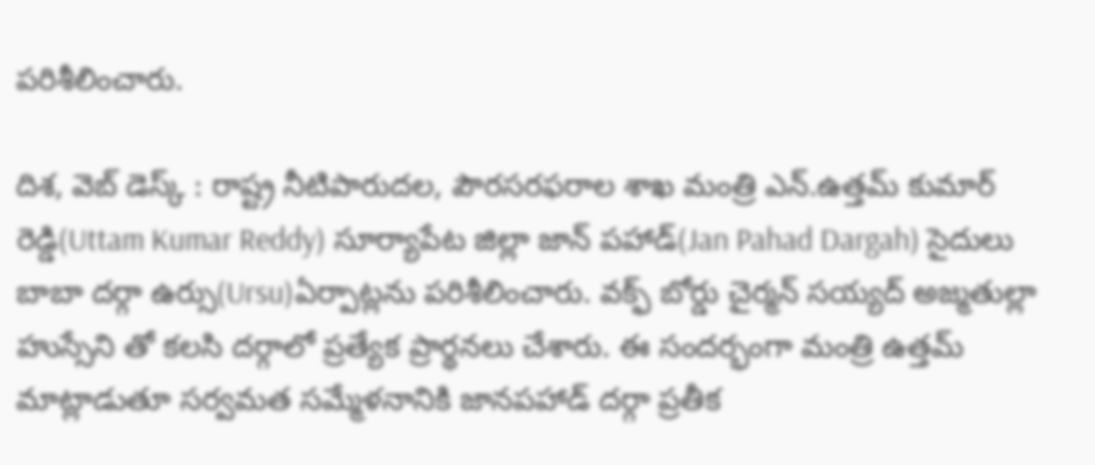పరిశీలించారు.

దిశ, వెబ్ డెస్క్ : రాష్ట్ర నీటిపారుదల, పౌరసరఫరాల శాఖ మంత్రి ఎన్.ఉత్తమ్ కుమార్ రెడ్డి(Uttam Kumar Reddy) సూర్యాపేట జిల్లా జాన్ పహాడ్(Jan Pahad Dargah) సైదులు బాబా దర్గా ఉర్సు(Ursu)ఏర్పాట్లను పరిశీలించారు. వక్ఫ్ బోర్డు చైర్మన్ సయ్యద్ అజ్మతుల్లా హుస్సేని తో కలసి దర్గాలో ప్రత్యేక ప్రార్థనలు చేశారు. ఈ సందర్భంగా మంత్రి ఉత్తమ్ మాట్లాడుతూ సర్వమత సమ్మేళనానికి జానపహాడ్ దర్గా ప్రతీక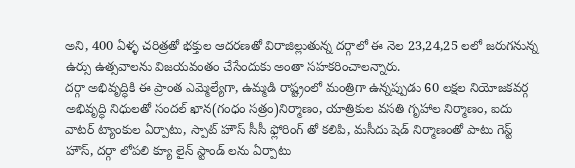అని, 400 ఏళ్ళ చరిత్రతో భక్తుల ఆదరణతో విరాజిల్లుతున్న దర్గాలో ఈ నెల 23,24,25 లలో జరుగనున్న ఉర్సు ఉత్సవాలను విజయవంతం చేసేందుకు అంతా సహకరించాలన్నారు.
దర్గా అభివృద్ధికి ఈ ప్రాంత ఎమ్మెల్యేగా, ఉమ్మడి రాష్ట్రంలో మంత్రిగా ఉన్నప్పుడు 60 లక్షల నియోజకవర్గ అభివృద్ధి నిధులతో సందల్ ఖాన(గంధం సత్రం)నిర్మాణం, యాత్రికుల వసతి గృహాల నిర్మాణం, ఐదు వాటర్ ట్యాంకుల ఏర్పాటు, స్పాట్ హౌస్ సీసీ ఫ్లోరింగ్ తో కలిపి, మసీదు షెడ్ నిర్మాణంతో పాటు గెస్ట్ హౌస్, దర్గా లోపలి క్యూ లైన్ స్టాండ్ లను ఏర్పాటు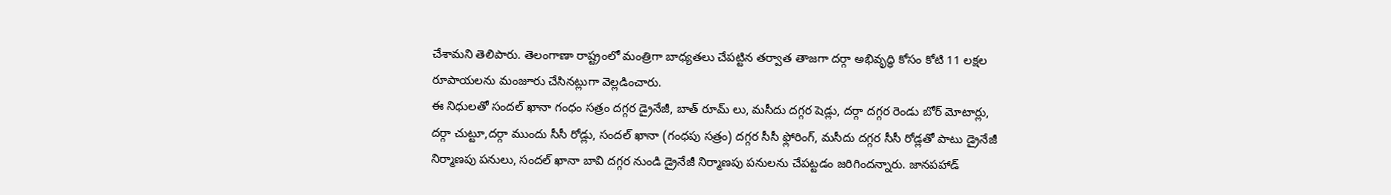చేశామని తెలిపారు. తెలంగాణా రాష్ట్రంలో మంత్రిగా బాధ్యతలు చేపట్టిన తర్వాత తాజగా దర్గా అభివృద్ధి కోసం కోటి 11 లక్షల రూపాయలను మంజూరు చేసినట్లుగా వెల్లడించారు.
ఈ నిధులతో సందల్ ఖానా గంధం సత్రం దగ్గర డ్రైనేజీ, బాత్ రూమ్ లు, మసీదు దగ్గర షెడ్లు, దర్గా దగ్గర రెండు బోర్ మోటార్లు, దర్గా చుట్టూ,దర్గా ముందు సీసీ రోడ్లు, సందల్ ఖానా (గంధపు సత్రం) దగ్గర సీసీ ఫ్లోరింగ్, మసీదు దగ్గర సీసీ రోడ్లతో పాటు డ్రైనేజీ నిర్మాణపు పనులు, సందల్ ఖానా బావి దగ్గర నుండి డ్రైనేజీ నిర్మాణపు పనులను చేపట్టడం జరిగిందన్నారు. జానపహాడ్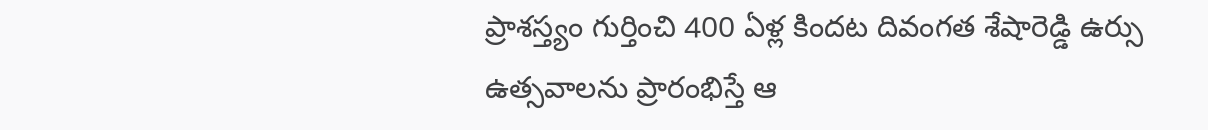ప్రాశస్త్యం గుర్తించి 400 ఏళ్ల కిందట దివంగత శేషారెడ్డి ఉర్సు ఉత్సవాలను ప్రారంభిస్తే ఆ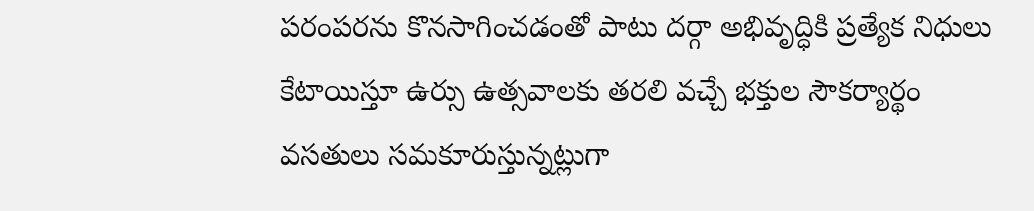పరంపరను కొనసాగించడంతో పాటు దర్గా అభివృద్ధికి ప్రత్యేక నిధులు కేటాయిస్తూ ఉర్సు ఉత్సవాలకు తరలి వచ్చే భక్తుల సౌకర్యార్థం వసతులు సమకూరుస్తున్నట్లుగా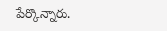పేర్కొన్నారు.